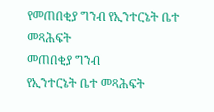የመጠበቂያ ግንብ የኢንተርኔት ቤተ መጻሕፍት
መጠበቂያ ግንብ
የኢንተርኔት ቤተ መጻሕፍት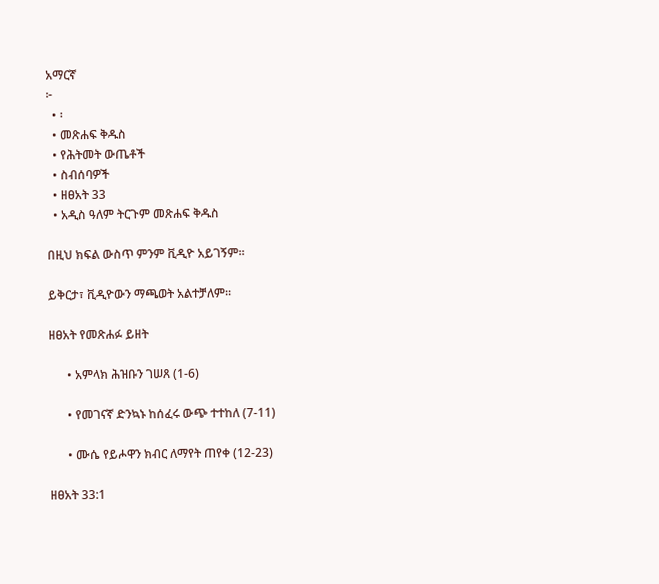አማርኛ
፦
  • ፡
  • መጽሐፍ ቅዱስ
  • የሕትመት ውጤቶች
  • ስብሰባዎች
  • ዘፀአት 33
  • አዲስ ዓለም ትርጉም መጽሐፍ ቅዱስ

በዚህ ክፍል ውስጥ ምንም ቪዲዮ አይገኝም።

ይቅርታ፣ ቪዲዮውን ማጫወት አልተቻለም።

ዘፀአት የመጽሐፉ ይዘት

      • አምላክ ሕዝቡን ገሠጸ (1-6)

      • የመገናኛ ድንኳኑ ከሰፈሩ ውጭ ተተከለ (7-11)

      • ሙሴ የይሖዋን ክብር ለማየት ጠየቀ (12-23)

ዘፀአት 33:1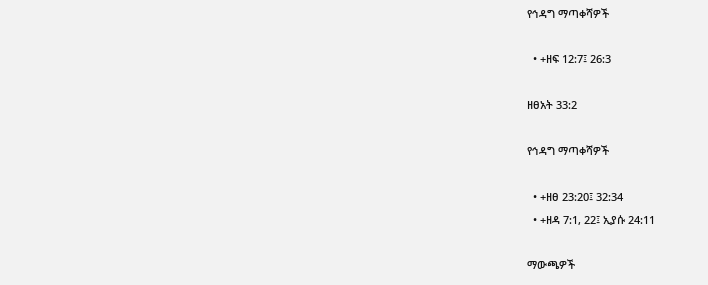የኅዳግ ማጣቀሻዎች

  • +ዘፍ 12:7፤ 26:3

ዘፀአት 33:2

የኅዳግ ማጣቀሻዎች

  • +ዘፀ 23:20፤ 32:34
  • +ዘዳ 7:1, 22፤ ኢያሱ 24:11

ማውጫዎች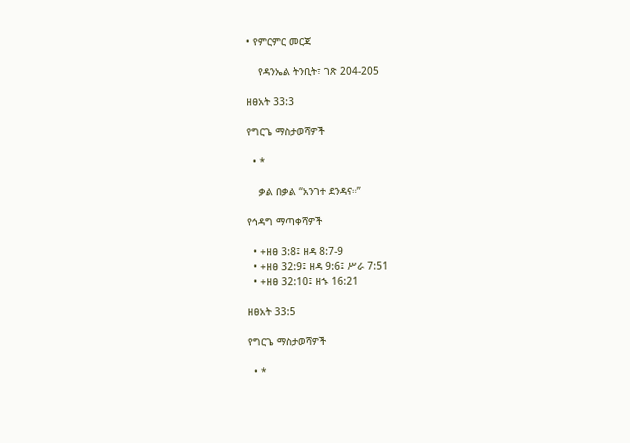• የምርምር መርጃ

    የዳንኤል ትንቢት፣ ገጽ 204-205

ዘፀአት 33:3

የግርጌ ማስታወሻዎች

  • *

    ቃል በቃል “አንገተ ደንዳና።”

የኅዳግ ማጣቀሻዎች

  • +ዘፀ 3:8፤ ዘዳ 8:7-9
  • +ዘፀ 32:9፤ ዘዳ 9:6፤ ሥራ 7:51
  • +ዘፀ 32:10፤ ዘኁ 16:21

ዘፀአት 33:5

የግርጌ ማስታወሻዎች

  • *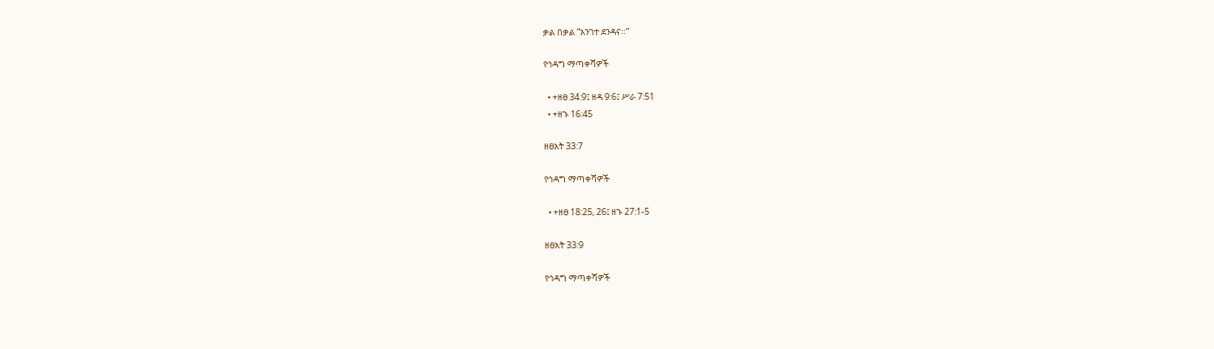ቃል በቃል “አንገተ ደንዳና።”

የኅዳግ ማጣቀሻዎች

  • +ዘፀ 34:9፤ ዘዳ 9:6፤ ሥራ 7:51
  • +ዘኁ 16:45

ዘፀአት 33:7

የኅዳግ ማጣቀሻዎች

  • +ዘፀ 18:25, 26፤ ዘኁ 27:1-5

ዘፀአት 33:9

የኅዳግ ማጣቀሻዎች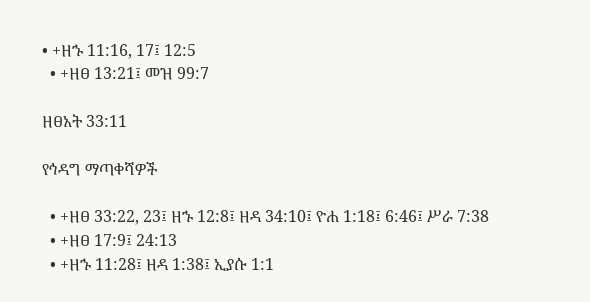• +ዘኁ 11:16, 17፤ 12:5
  • +ዘፀ 13:21፤ መዝ 99:7

ዘፀአት 33:11

የኅዳግ ማጣቀሻዎች

  • +ዘፀ 33:22, 23፤ ዘኁ 12:8፤ ዘዳ 34:10፤ ዮሐ 1:18፤ 6:46፤ ሥራ 7:38
  • +ዘፀ 17:9፤ 24:13
  • +ዘኁ 11:28፤ ዘዳ 1:38፤ ኢያሱ 1:1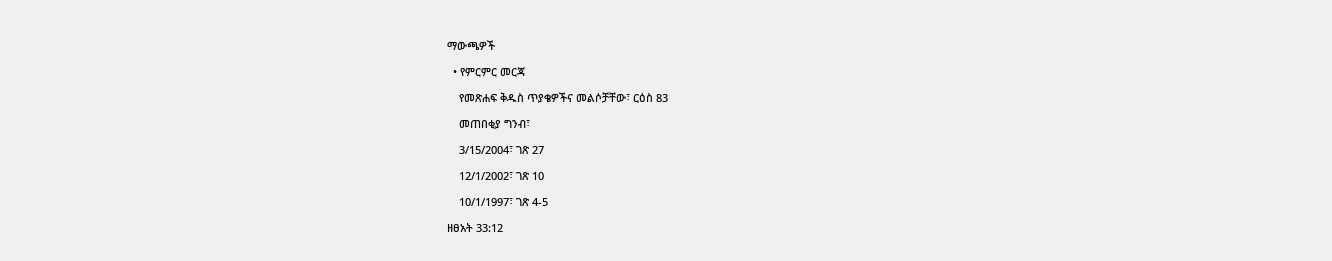ማውጫዎች

  • የምርምር መርጃ

    የመጽሐፍ ቅዱስ ጥያቄዎችና መልሶቻቸው፣ ርዕስ 83

    መጠበቂያ ግንብ፣

    3/15/2004፣ ገጽ 27

    12/1/2002፣ ገጽ 10

    10/1/1997፣ ገጽ 4-5

ዘፀአት 33:12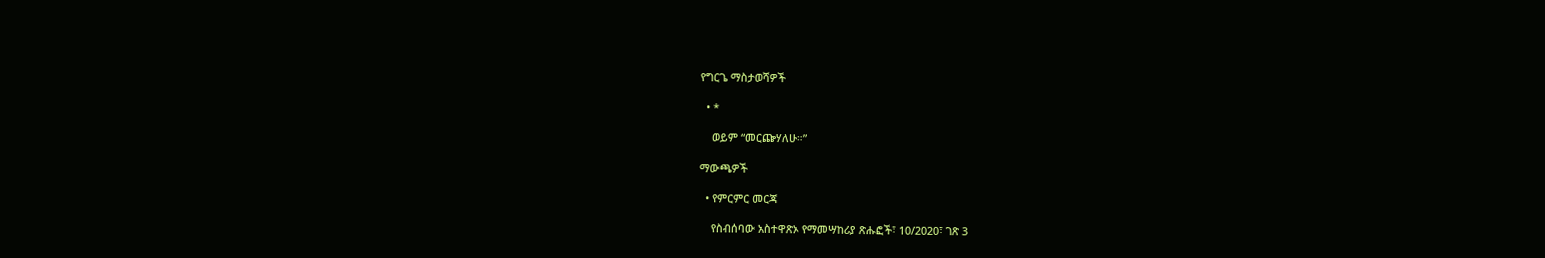የግርጌ ማስታወሻዎች

  • *

    ወይም “መርጬሃለሁ።”

ማውጫዎች

  • የምርምር መርጃ

    የስብሰባው አስተዋጽኦ የማመሣከሪያ ጽሑፎች፣ 10/2020፣ ገጽ 3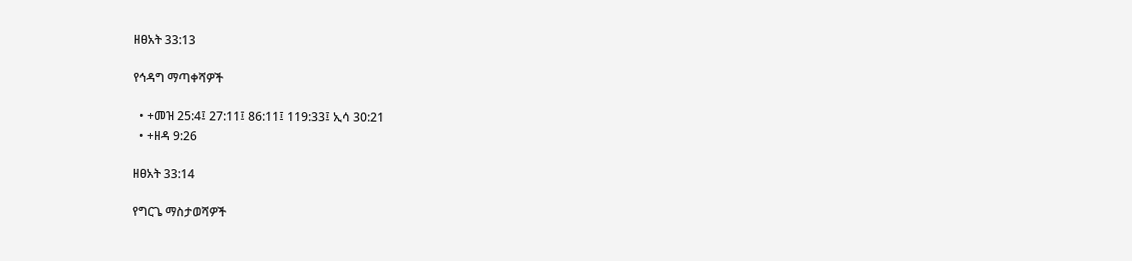ዘፀአት 33:13

የኅዳግ ማጣቀሻዎች

  • +መዝ 25:4፤ 27:11፤ 86:11፤ 119:33፤ ኢሳ 30:21
  • +ዘዳ 9:26

ዘፀአት 33:14

የግርጌ ማስታወሻዎች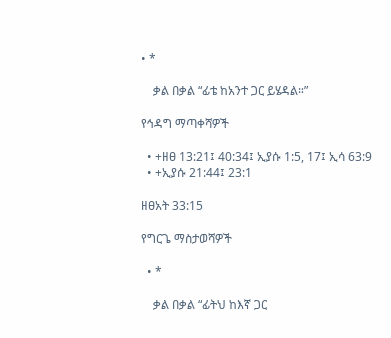• *

    ቃል በቃል “ፊቴ ከአንተ ጋር ይሄዳል።”

የኅዳግ ማጣቀሻዎች

  • +ዘፀ 13:21፤ 40:34፤ ኢያሱ 1:5, 17፤ ኢሳ 63:9
  • +ኢያሱ 21:44፤ 23:1

ዘፀአት 33:15

የግርጌ ማስታወሻዎች

  • *

    ቃል በቃል “ፊትህ ከእኛ ጋር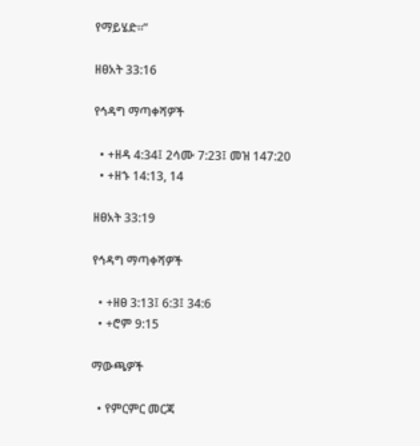የማይሄድ።”

ዘፀአት 33:16

የኅዳግ ማጣቀሻዎች

  • +ዘዳ 4:34፤ 2ሳሙ 7:23፤ መዝ 147:20
  • +ዘኁ 14:13, 14

ዘፀአት 33:19

የኅዳግ ማጣቀሻዎች

  • +ዘፀ 3:13፤ 6:3፤ 34:6
  • +ሮም 9:15

ማውጫዎች

  • የምርምር መርጃ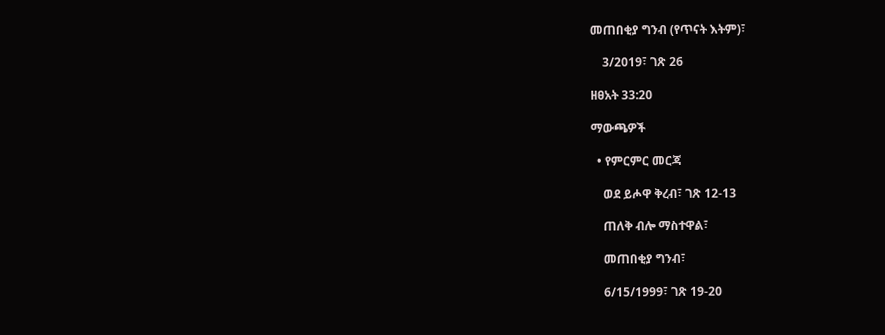መጠበቂያ ግንብ (የጥናት እትም)፣

    3/2019፣ ገጽ 26

ዘፀአት 33:20

ማውጫዎች

  • የምርምር መርጃ

    ወደ ይሖዋ ቅረብ፣ ገጽ 12-13

    ጠለቅ ብሎ ማስተዋል፣

    መጠበቂያ ግንብ፣

    6/15/1999፣ ገጽ 19-20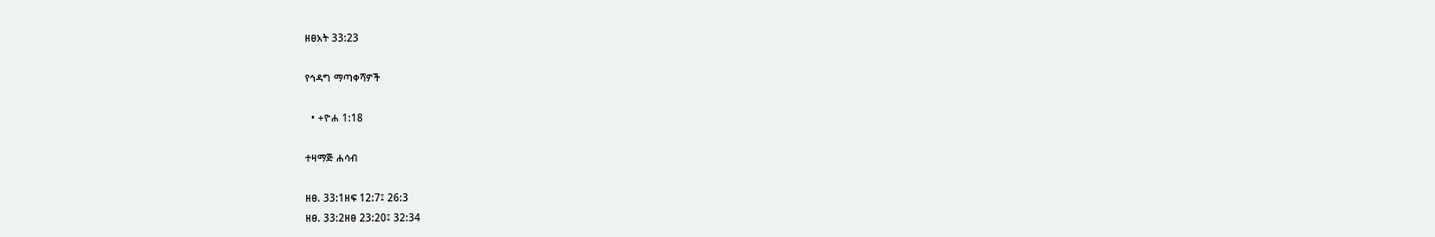ዘፀአት 33:23

የኅዳግ ማጣቀሻዎች

  • +ዮሐ 1:18

ተዛማጅ ሐሳብ

ዘፀ. 33:1ዘፍ 12:7፤ 26:3
ዘፀ. 33:2ዘፀ 23:20፤ 32:34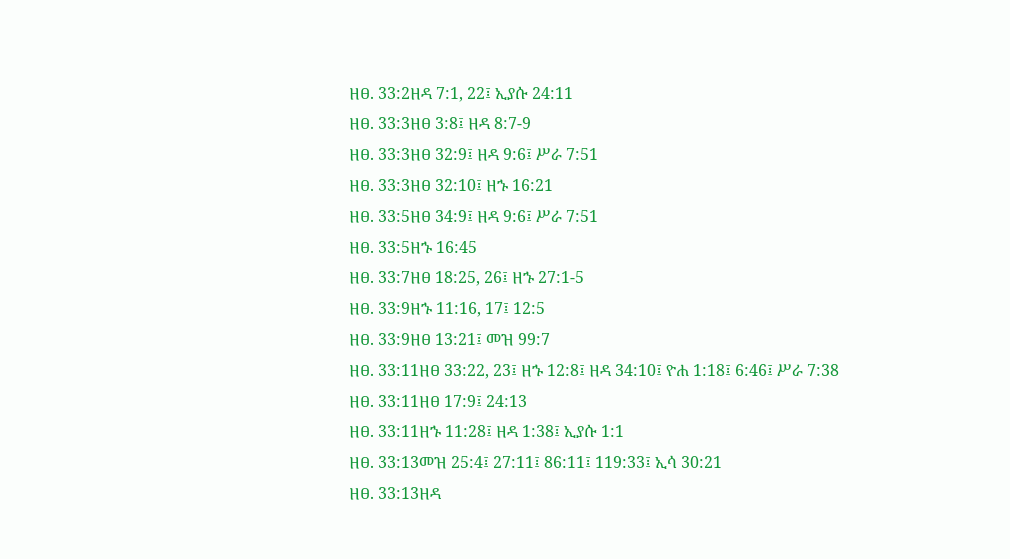ዘፀ. 33:2ዘዳ 7:1, 22፤ ኢያሱ 24:11
ዘፀ. 33:3ዘፀ 3:8፤ ዘዳ 8:7-9
ዘፀ. 33:3ዘፀ 32:9፤ ዘዳ 9:6፤ ሥራ 7:51
ዘፀ. 33:3ዘፀ 32:10፤ ዘኁ 16:21
ዘፀ. 33:5ዘፀ 34:9፤ ዘዳ 9:6፤ ሥራ 7:51
ዘፀ. 33:5ዘኁ 16:45
ዘፀ. 33:7ዘፀ 18:25, 26፤ ዘኁ 27:1-5
ዘፀ. 33:9ዘኁ 11:16, 17፤ 12:5
ዘፀ. 33:9ዘፀ 13:21፤ መዝ 99:7
ዘፀ. 33:11ዘፀ 33:22, 23፤ ዘኁ 12:8፤ ዘዳ 34:10፤ ዮሐ 1:18፤ 6:46፤ ሥራ 7:38
ዘፀ. 33:11ዘፀ 17:9፤ 24:13
ዘፀ. 33:11ዘኁ 11:28፤ ዘዳ 1:38፤ ኢያሱ 1:1
ዘፀ. 33:13መዝ 25:4፤ 27:11፤ 86:11፤ 119:33፤ ኢሳ 30:21
ዘፀ. 33:13ዘዳ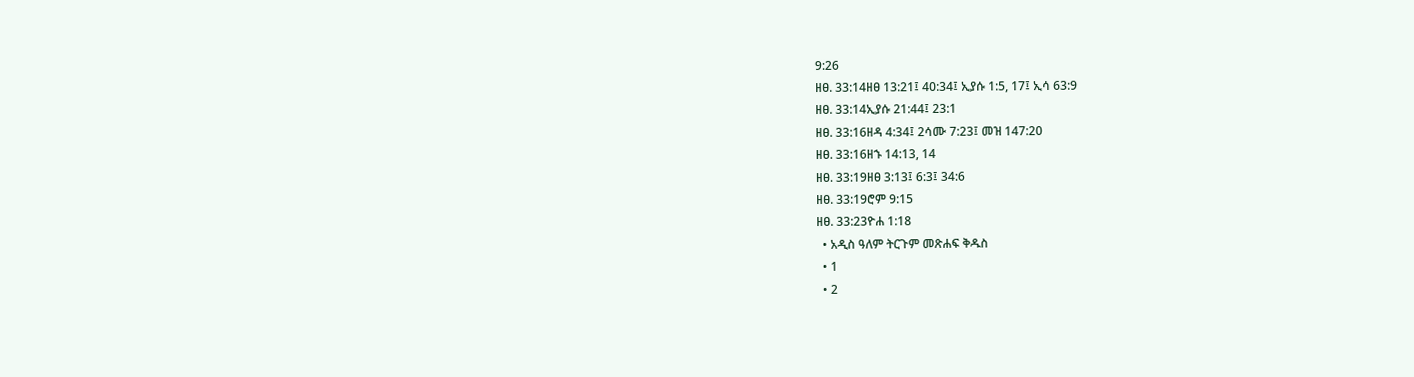9:26
ዘፀ. 33:14ዘፀ 13:21፤ 40:34፤ ኢያሱ 1:5, 17፤ ኢሳ 63:9
ዘፀ. 33:14ኢያሱ 21:44፤ 23:1
ዘፀ. 33:16ዘዳ 4:34፤ 2ሳሙ 7:23፤ መዝ 147:20
ዘፀ. 33:16ዘኁ 14:13, 14
ዘፀ. 33:19ዘፀ 3:13፤ 6:3፤ 34:6
ዘፀ. 33:19ሮም 9:15
ዘፀ. 33:23ዮሐ 1:18
  • አዲስ ዓለም ትርጉም መጽሐፍ ቅዱስ
  • 1
  • 2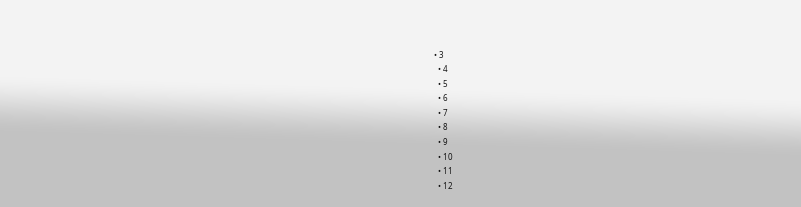• 3
  • 4
  • 5
  • 6
  • 7
  • 8
  • 9
  • 10
  • 11
  • 12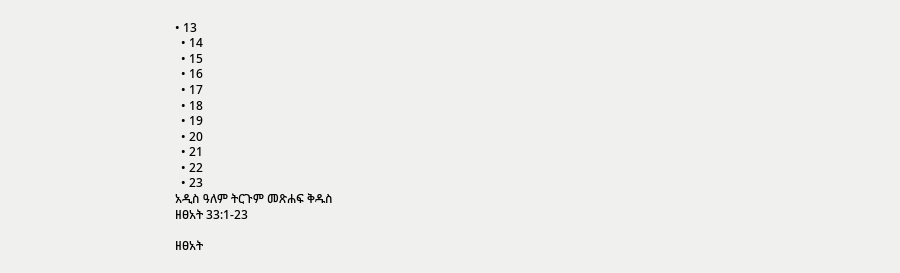• 13
  • 14
  • 15
  • 16
  • 17
  • 18
  • 19
  • 20
  • 21
  • 22
  • 23
አዲስ ዓለም ትርጉም መጽሐፍ ቅዱስ
ዘፀአት 33:1-23

ዘፀአት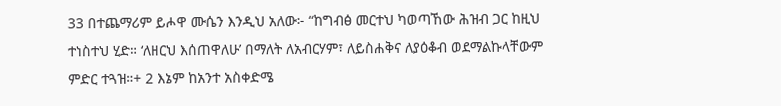33 በተጨማሪም ይሖዋ ሙሴን እንዲህ አለው፦ “ከግብፅ መርተህ ካወጣኸው ሕዝብ ጋር ከዚህ ተነስተህ ሂድ። ‘ለዘርህ እሰጠዋለሁ’ በማለት ለአብርሃም፣ ለይስሐቅና ለያዕቆብ ወደማልኩላቸውም ምድር ተጓዝ።+ 2 እኔም ከአንተ አስቀድሜ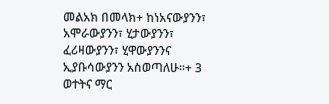መልአክ በመላክ+ ከነአናውያንን፣ አሞራውያንን፣ ሂታውያንን፣ ፈሪዛውያንን፣ ሂዋውያንንና ኢያቡሳውያንን አስወጣለሁ።+ 3 ወተትና ማር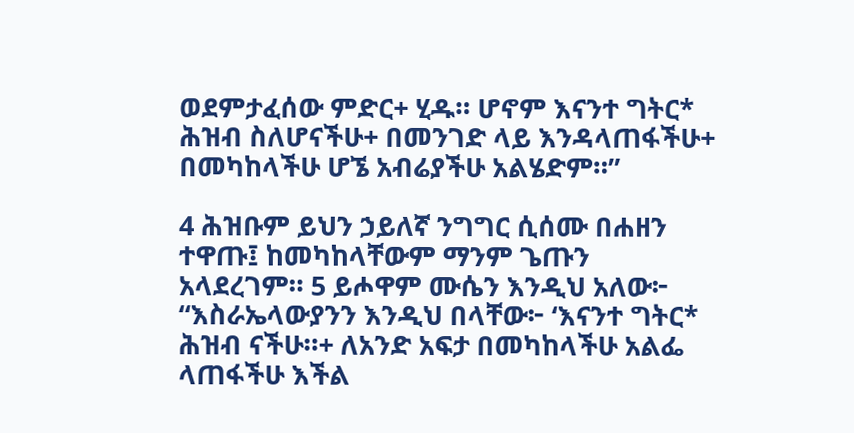ወደምታፈሰው ምድር+ ሂዱ። ሆኖም እናንተ ግትር* ሕዝብ ስለሆናችሁ+ በመንገድ ላይ እንዳላጠፋችሁ+ በመካከላችሁ ሆኜ አብሬያችሁ አልሄድም።”

4 ሕዝቡም ይህን ኃይለኛ ንግግር ሲሰሙ በሐዘን ተዋጡ፤ ከመካከላቸውም ማንም ጌጡን አላደረገም። 5 ይሖዋም ሙሴን እንዲህ አለው፦ “እስራኤላውያንን እንዲህ በላቸው፦ ‘እናንተ ግትር* ሕዝብ ናችሁ።+ ለአንድ አፍታ በመካከላችሁ አልፌ ላጠፋችሁ እችል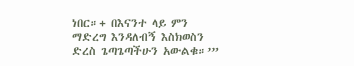ነበር።+ በእናንተ ላይ ምን ማድረግ እንዳለብኝ እስክወስን ድረስ ጌጣጌጣችሁን አውልቁ።’”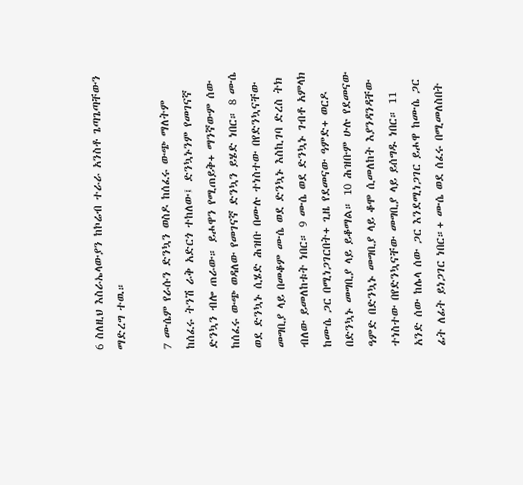6 ስለዚህ እስራኤላውያን ከኮሬብ ተራራ አንስቶ ጌጣጌጣቸውን ማድረግ ተዉ።

7 ሙሴም የራሱን ድንኳን ወስዶ ከሰፈሩ ውጭ ማለትም ከሰፈሩ ትንሽ ራቅ አድርጎ ተከለው፤ ድንኳኑንም የመገናኛ ድንኳን ብሎ ጠራው። ይሖዋን የሚጠይቅ+ ማንኛውም ሰው ከሰፈሩ ውጭ ወዳለው የመገናኛ ድንኳን ይሄድ ነበር። 8 ሙሴ ወደ ድንኳኑ ሲሄድ ሕዝቡ በሙሉ ተነስተው በየድንኳናቸው መግቢያ ላይ በመቆም ሙሴ ወደ ድንኳኑ እስኪገባ ድረስ ትክ ብለው ይመለከቱት ነበር። 9 ሙሴ ወደ ድንኳኑ ገብቶ አምላክ ከሙሴ ጋር በሚነጋገርበት+ ጊዜ የደመናው ዓምድ+ ወርዶ በድንኳኑ መግቢያ ላይ ይቆማል። 10 ሕዝቡም ሁሉ የደመናው ዓምድ በድንኳኑ መግቢያ ላይ ቆሞ ሲመለከት እያንዳንዳቸው ተነስተው በየድንኳናቸው መግቢያ ላይ ይሰግዱ ነበር። 11 አንድ ሰው ከሌላ ሰው ጋር እንደሚነጋገር ይሖዋ ከሙሴ ጋር ፊት ለፊት ይነጋገር ነበር።+ ሙሴ ወደ ሰፈሩ በሚመለስበት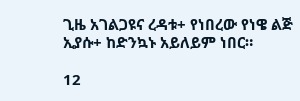ጊዜ አገልጋዩና ረዳቱ+ የነበረው የነዌ ልጅ ኢያሱ+ ከድንኳኑ አይለይም ነበር።

12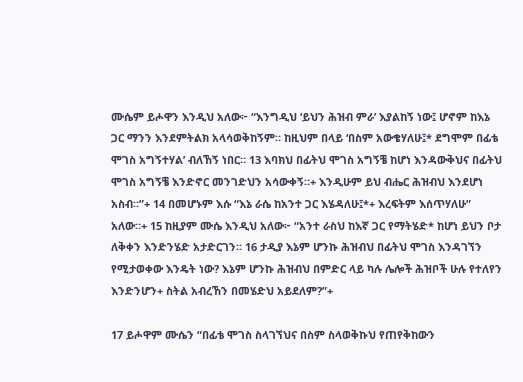ሙሴም ይሖዋን እንዲህ አለው፦ “እንግዲህ ‘ይህን ሕዝብ ምራ’ እያልከኝ ነው፤ ሆኖም ከእኔ ጋር ማንን እንደምትልክ አላሳወቅከኝም። ከዚህም በላይ ‘በስም አውቄሃለሁ፤* ደግሞም በፊቴ ሞገስ አግኝተሃል’ ብለኸኝ ነበር። 13 እባክህ በፊትህ ሞገስ አግኝቼ ከሆነ እንዳውቅህና በፊትህ ሞገስ አግኝቼ እንድኖር መንገድህን አሳውቀኝ።+ እንዲሁም ይህ ብሔር ሕዝብህ እንደሆነ አስብ።”+ 14 በመሆኑም እሱ “እኔ ራሴ ከአንተ ጋር እሄዳለሁ፤*+ እረፍትም እሰጥሃለሁ” አለው።+ 15 ከዚያም ሙሴ እንዲህ አለው፦ “አንተ ራስህ ከእኛ ጋር የማትሄድ* ከሆነ ይህን ቦታ ለቅቀን እንድንሄድ አታድርገን። 16 ታዲያ እኔም ሆንኩ ሕዝብህ በፊትህ ሞገስ እንዳገኘን የሚታወቀው እንዴት ነው? እኔም ሆንኩ ሕዝብህ በምድር ላይ ካሉ ሌሎች ሕዝቦች ሁሉ የተለየን እንድንሆን+ ስትል አብረኸን በመሄድህ አይደለም?”+

17 ይሖዋም ሙሴን “በፊቴ ሞገስ ስላገኘህና በስም ስላወቅኩህ የጠየቅከውን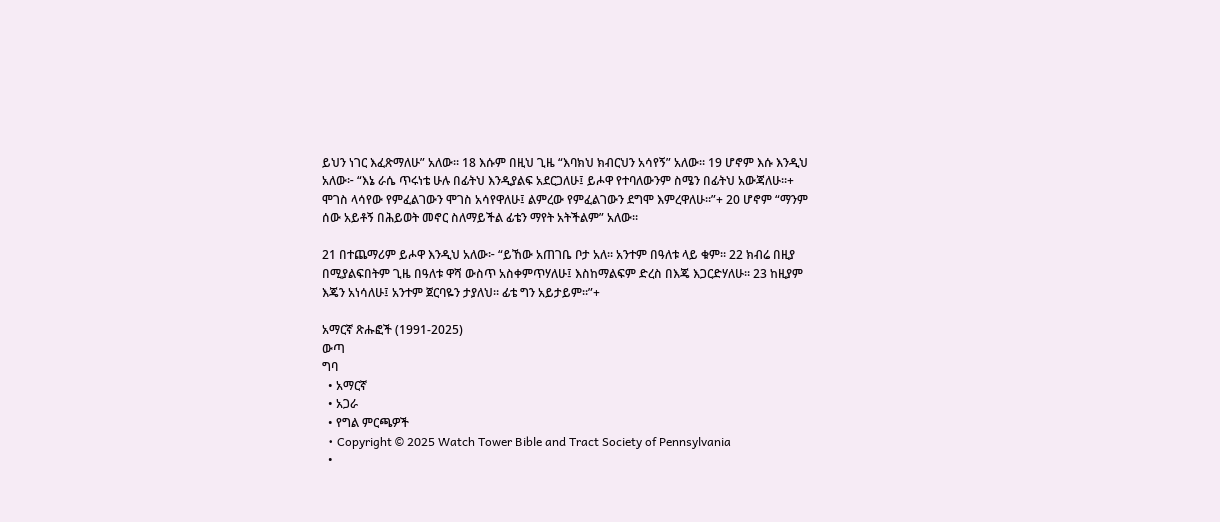ይህን ነገር እፈጽማለሁ” አለው። 18 እሱም በዚህ ጊዜ “እባክህ ክብርህን አሳየኝ” አለው። 19 ሆኖም እሱ እንዲህ አለው፦ “እኔ ራሴ ጥሩነቴ ሁሉ በፊትህ እንዲያልፍ አደርጋለሁ፤ ይሖዋ የተባለውንም ስሜን በፊትህ አውጃለሁ።+ ሞገስ ላሳየው የምፈልገውን ሞገስ አሳየዋለሁ፤ ልምረው የምፈልገውን ደግሞ እምረዋለሁ።”+ 20 ሆኖም “ማንም ሰው አይቶኝ በሕይወት መኖር ስለማይችል ፊቴን ማየት አትችልም” አለው።

21 በተጨማሪም ይሖዋ እንዲህ አለው፦ “ይኸው አጠገቤ ቦታ አለ። አንተም በዓለቱ ላይ ቁም። 22 ክብሬ በዚያ በሚያልፍበትም ጊዜ በዓለቱ ዋሻ ውስጥ አስቀምጥሃለሁ፤ እስከማልፍም ድረስ በእጄ እጋርድሃለሁ። 23 ከዚያም እጄን አነሳለሁ፤ አንተም ጀርባዬን ታያለህ። ፊቴ ግን አይታይም።”+

አማርኛ ጽሑፎች (1991-2025)
ውጣ
ግባ
  • አማርኛ
  • አጋራ
  • የግል ምርጫዎች
  • Copyright © 2025 Watch Tower Bible and Tract Society of Pennsylvania
  •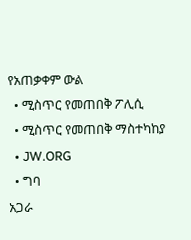የአጠቃቀም ውል
  • ሚስጥር የመጠበቅ ፖሊሲ
  • ሚስጥር የመጠበቅ ማስተካከያ
  • JW.ORG
  • ግባ
አጋራ